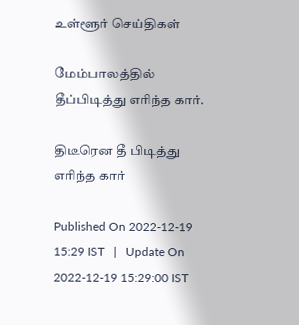உள்ளூர் செய்திகள்

மேம்பாலத்தில் தீப்பிடித்து எரிந்த கார்.

திடீரென தீ பிடித்து எரிந்த கார்

Published On 2022-12-19 15:29 IST   |   Update On 2022-12-19 15:29:00 IST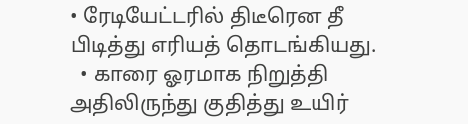• ரேடியேட்டரில் திடீரென தீ பிடித்து எரியத் தொடங்கியது.
  • காரை ஓரமாக நிறுத்தி அதிலிருந்து குதித்து உயிர்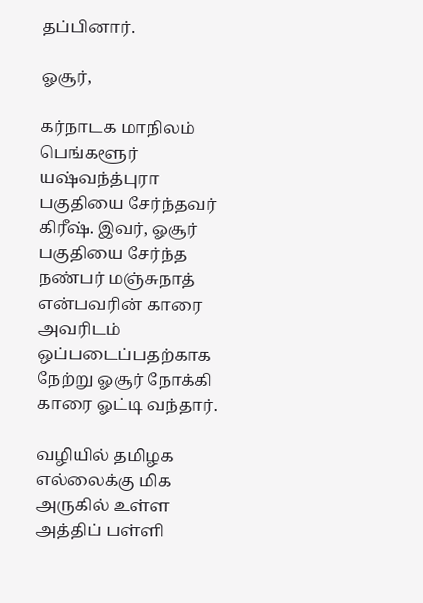தப்பினார்.

ஓசூர்,

கர்நாடக மாநிலம் பெங்களூர் யஷ்வந்த்புரா பகுதியை சேர்ந்தவர் கிரீஷ். இவர், ஓசூர் பகுதியை சேர்ந்த நண்பர் மஞ்சுநாத் என்பவரின் காரை அவரிடம் ஒப்படைப்பதற்காக நேற்று ஓசூர் நோக்கி காரை ஓட்டி வந்தார்.

வழியில் தமிழக எல்லைக்கு மிக அருகில் உள்ள அத்திப் பள்ளி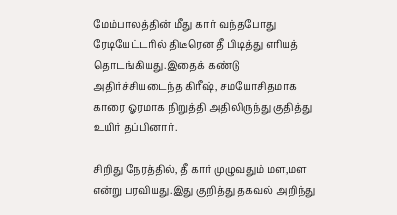மேம்பாலத்தின் மீது கார் வந்தபோது ரேடியேட்டரில் திடீரென தீ பிடித்து எரியத் தொடங்கியது.இதைக் கண்டு அதிர்ச்சியடைந்த கிரீஷ், சமயோசிதமாக காரை ஓரமாக நிறுத்தி அதிலிருந்து குதித்து உயிர் தப்பினார்.

சிறிது நேரத்தில், தீ கார் முழுவதும் மள,மள என்று பரவியது.இது குறித்து தகவல் அறிந்து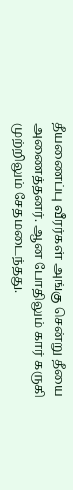தீயணைப்பு வீரர்கள் அங்கு சென்று தீயை அணைத்தனர். ஆன போதிலும் கார் கருகி முற்றிலும் சேதமடைந்தது.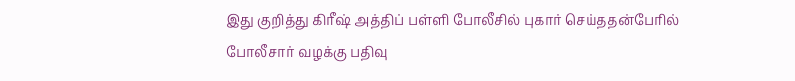இது குறித்து கிரீஷ் அத்திப் பள்ளி போலீசில் புகார் செய்ததன்பேரில் போலீசார் வழக்கு பதிவு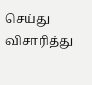செய்து விசாரித்து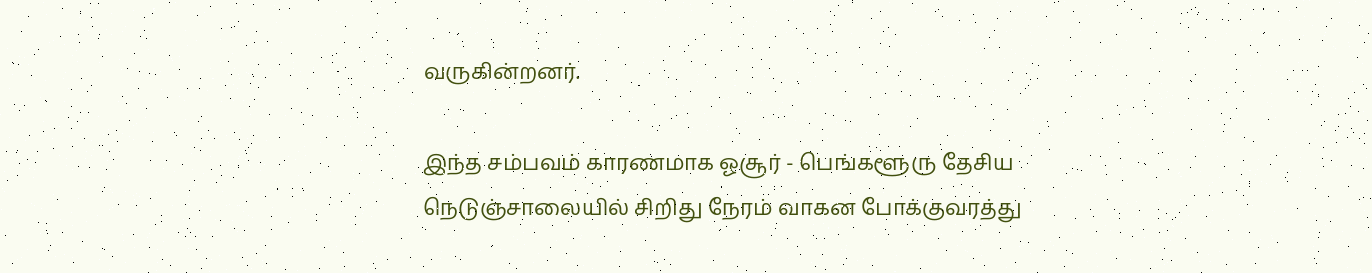வருகின்றனர்.

இந்த சம்பவம் காரணமாக ஓசூர் - பெங்களூரு தேசிய நெடுஞ்சாலையில் சிறிது நேரம் வாகன போக்குவரத்து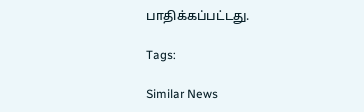பாதிக்கப்பட்டது.

Tags:

Similar News